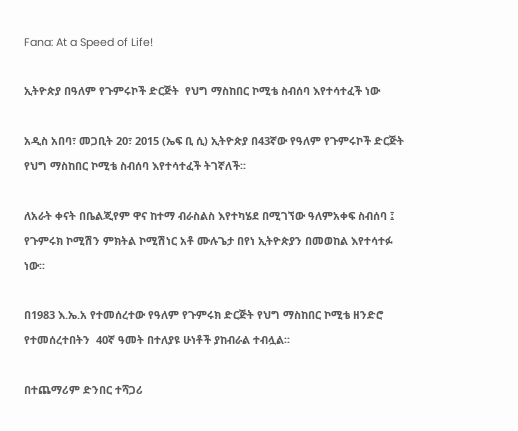Fana: At a Speed of Life!

ኢትዮጵያ በዓለም የጉምሩኮች ድርጅት  የህግ ማስከበር ኮሚቴ ስብሰባ እየተሳተፈች ነው

አዲስ አበባ፣ መጋቢት 20፣ 2015 (ኤፍ ቢ ሲ) ኢትዮጵያ በ43ኛው የዓለም የጉምሩኮች ድርጅት የህግ ማስከበር ኮሚቴ ስብሰባ እየተሳተፈች ትገኛለች፡፡

ለአራት ቀናት በቤልጂየም ዋና ከተማ ብራስልስ እየተካሄደ በሚገኘው ዓለምአቀፍ ስብሰባ ፤ የጉምሩክ ኮሚሽን ምክትል ኮሚሽነር አቶ ሙሉጌታ በየነ ኢትዮጵያን በመወከል እየተሳተፉ ነው፡፡

በ1983 እ.ኤ.አ የተመሰረተው የዓለም የጉምሩክ ድርጅት የህግ ማስከበር ኮሚቴ ዘንድሮ የተመሰረተበትን  40ኛ ዓመት በተለያዩ ሁነቶች ያከብራል ተብሏል፡፡

በተጨማሪም ድንበር ተሻጋሪ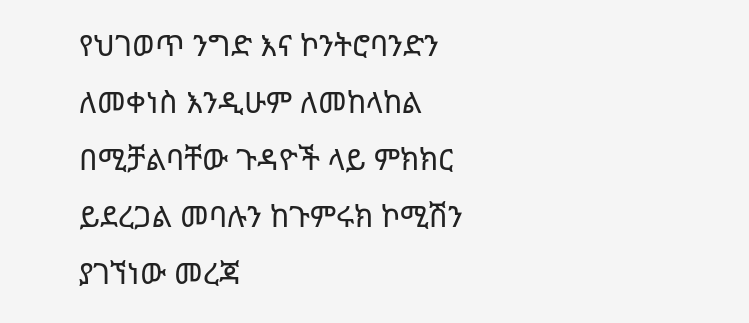የህገወጥ ንግድ እና ኮንትሮባንድን ለመቀነስ እንዲሁም ለመከላከል በሚቻልባቸው ጉዳዮች ላይ ምክክር ይደረጋል መባሉን ከጉምሩክ ኮሚሽን ያገኘነው መረጃ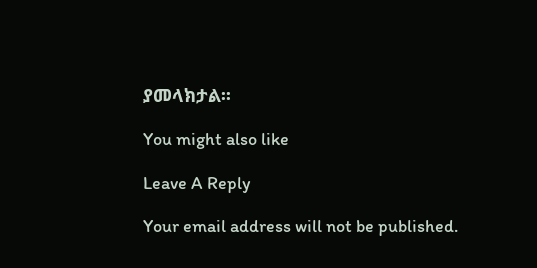ያመላክታል፡፡

You might also like

Leave A Reply

Your email address will not be published.